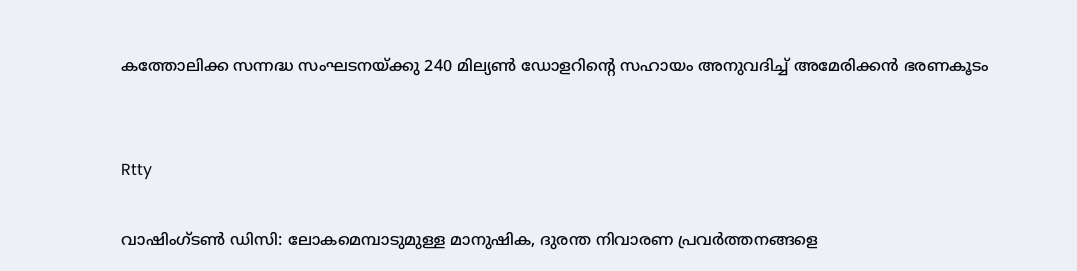കത്തോലിക്ക സന്നദ്ധ സംഘടനയ്ക്കു 240 മില്യൺ ഡോളറിന്റെ സഹായം അനുവദിച്ച് അമേരിക്കന്‍ ഭരണകൂടം


Rtty

വാഷിംഗ്ടണ്‍ ഡി‌സി: ലോകമെമ്പാടുമുള്ള മാനുഷിക, ദുരന്ത നിവാരണ പ്രവർത്തനങ്ങളെ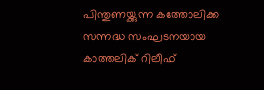പിന്തുണയ്ക്കുന്ന കത്തോലിക്ക സന്നദ്ധ സംഘടനയായ കാത്തലിക് റിലീഫ്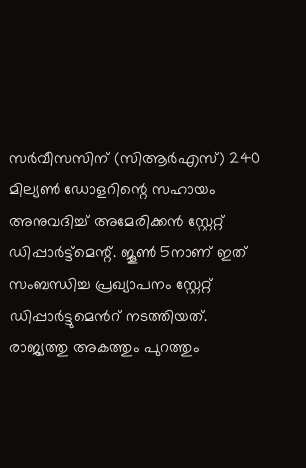സർവീസസിന് (സിആർഎസ്) 240 മില്യൺ ഡോളറിന്റെ സഹായം അനുവദിച്ച് അമേരിക്കന്‍ സ്റ്റേറ്റ് ഡിപ്പാർട്ട്മെന്റ്. ജൂൺ 5നാണ് ഇത് സംബന്ധിച്ച പ്രഖ്യാപനം സ്റ്റേറ്റ് ഡിപ്പാര്‍ട്ടുമെന്‍റ് നടത്തിയത്. രാജ്യത്തു അകത്തും പുറത്തും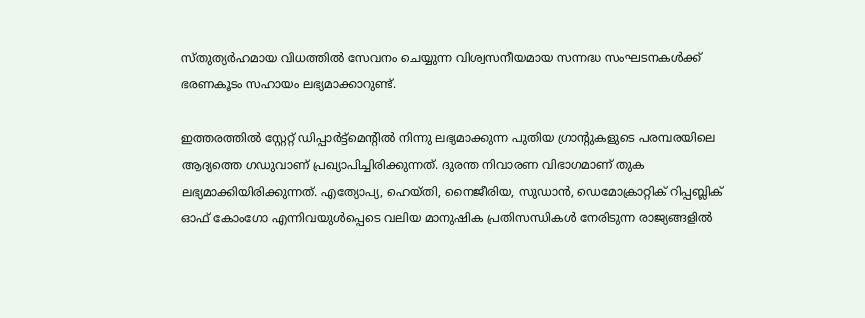സ്തുത്യര്‍ഹമായ വിധത്തില്‍ സേവനം ചെയ്യുന്ന വിശ്വസനീയമായ സന്നദ്ധ സംഘടനകൾക്ക് ഭരണകൂടം സഹായം ലഭ്യമാക്കാറുണ്ട്.

ഇത്തരത്തില്‍ സ്റ്റേറ്റ് ഡിപ്പാർട്ട്മെന്റിൽ നിന്നു ലഭ്യമാക്കുന്ന പുതിയ ഗ്രാന്റുകളുടെ പരമ്പരയിലെ ആദ്യത്തെ ഗഡുവാണ് പ്രഖ്യാപിച്ചിരിക്കുന്നത്. ദുരന്ത നിവാരണ വിഭാഗമാണ് തുക ലഭ്യമാക്കിയിരിക്കുന്നത്. എത്യോപ്യ, ഹെയ്തി, നൈജീരിയ, സുഡാൻ, ഡെമോക്രാറ്റിക് റിപ്പബ്ലിക് ഓഫ് കോംഗോ എന്നിവയുൾപ്പെടെ വലിയ മാനുഷിക പ്രതിസന്ധികൾ നേരിടുന്ന രാജ്യങ്ങളിൽ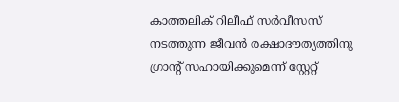കാത്തലിക് റിലീഫ് സർവീസസ് നടത്തുന്ന ജീവൻ രക്ഷാദൗത്യത്തിനു ഗ്രാന്റ് സഹായിക്കുമെന്ന് സ്റ്റേറ്റ്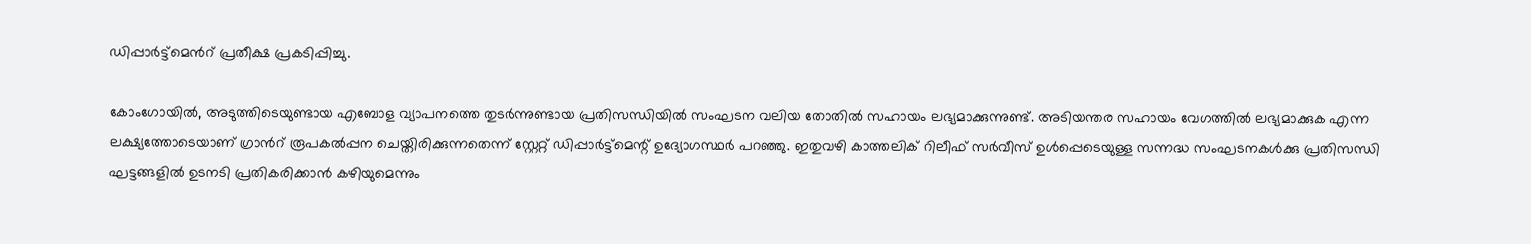ഡിപ്പാര്‍ട്ട്മെന്‍റ് പ്രതീക്ഷ പ്രകടിപ്പിച്ചു.

കോംഗോയിൽ, അടുത്തിടെയുണ്ടായ എബോള വ്യാപനത്തെ തുടര്‍ന്നുണ്ടായ പ്രതിസന്ധിയില്‍ സംഘടന വലിയ തോതില്‍ സഹായം ലഭ്യമാക്കുന്നുണ്ട്. അടിയന്തര സഹായം വേഗത്തിൽ ലഭ്യമാക്കുക എന്ന ലക്ഷ്യത്തോടെയാണ് ഗ്രാന്‍റ് രൂപകൽപ്പന ചെയ്തിരിക്കുന്നതെന്ന് സ്റ്റേറ്റ് ഡിപ്പാർട്ട്‌മെന്റ് ഉദ്യോഗസ്ഥർ പറഞ്ഞു. ഇതുവഴി കാത്തലിക് റിലീഫ് സര്‍വീസ് ഉള്‍പ്പെടെയുള്ള സന്നദ്ധ സംഘടനകൾക്കു പ്രതിസന്ധി ഘട്ടങ്ങളിൽ ഉടനടി പ്രതികരിക്കാൻ കഴിയുമെന്നും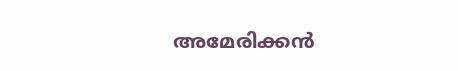അമേരിക്കന്‍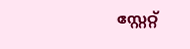സ്റ്റേറ്റ്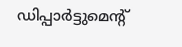ഡിപ്പാര്‍ട്ടുമെന്‍റ്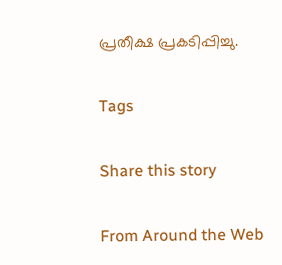പ്രതീക്ഷ പ്രകടിപ്പിച്ചു.

Tags

Share this story

From Around the Web